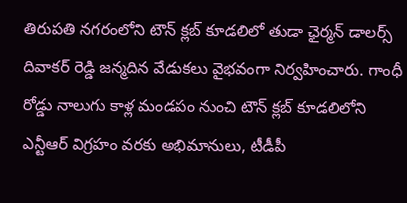తిరుపతి నగరంలోని టౌన్ క్లబ్ కూడలిలో తుడా ఛైర్మన్ డాలర్స్ దివాకర్ రెడ్డి జన్మదిన వేడుకలు వైభవంగా నిర్వహించారు. గాంధీ రోడ్డు నాలుగు కాళ్ల మండపం నుంచి టౌన్ క్లబ్ కూడలిలోని ఎన్టీఆర్ విగ్రహం వరకు అభిమానులు, టీడీపీ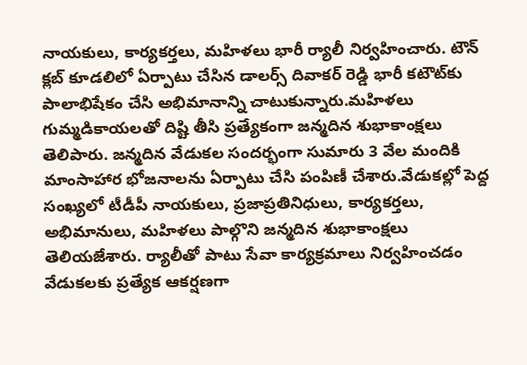నాయకులు, కార్యకర్తలు, మహిళలు భారీ ర్యాలీ నిర్వహించారు. టౌన్ క్లబ్ కూడలిలో ఏర్పాటు చేసిన డాలర్స్ దివాకర్ రెడ్డి భారీ కటౌట్‌కు పాలాభిషేకం చేసి అభిమానాన్ని చాటుకున్నారు.మహిళలు గుమ్మడికాయలతో దిష్టి తీసి ప్రత్యేకంగా జన్మదిన శుభాకాంక్షలు తెలిపారు. జన్మదిన వేడుకల సందర్భంగా సుమారు 3 వేల మందికి మాంసాహార భోజనాలను ఏర్పాటు చేసి పంపిణీ చేశారు.వేడుకల్లో పెద్ద సంఖ్యలో టీడీపీ నాయకులు, ప్రజాప్రతినిధులు, కార్యకర్తలు, అభిమానులు, మహిళలు పాల్గొని జన్మదిన శుభాకాంక్షలు తెలియజేశారు. ర్యాలీతో పాటు సేవా కార్యక్రమాలు నిర్వహించడం వేడుకలకు ప్రత్యేక ఆకర్షణగా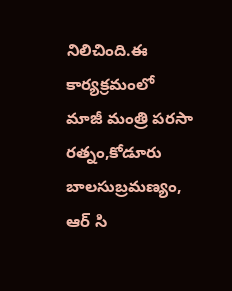నిలిచింది.ఈ కార్యక్రమంలో మాజీ మంత్రి పరసా రత్నం,కోడూరు బాలసుబ్రమణ్యం, ఆర్ సి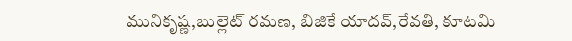మునికృష్ణ,బుల్లెట్ రమణ, బిజికే యాదవ్,రేవతి, కూటమి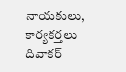నాయకులు, కార్యకర్తలు దివాకర్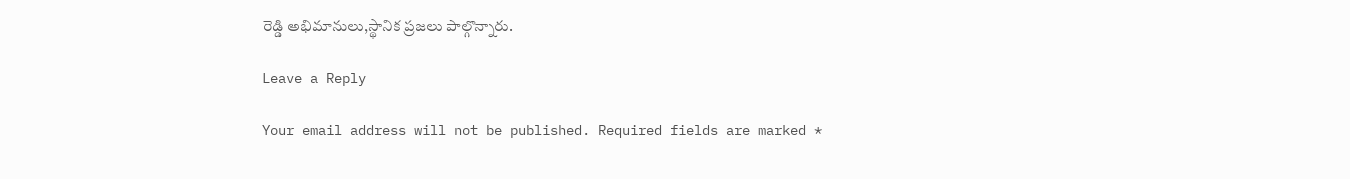రెడ్డి అభిమానులు,స్థానిక ప్రజలు పాల్గొన్నారు.

Leave a Reply

Your email address will not be published. Required fields are marked *